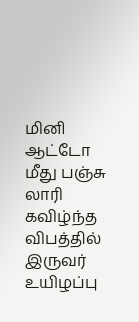மினி ஆட்டோ மீது பஞ்சு லாரி கவிழ்ந்த விபத்தில் இருவர் உயிழப்பு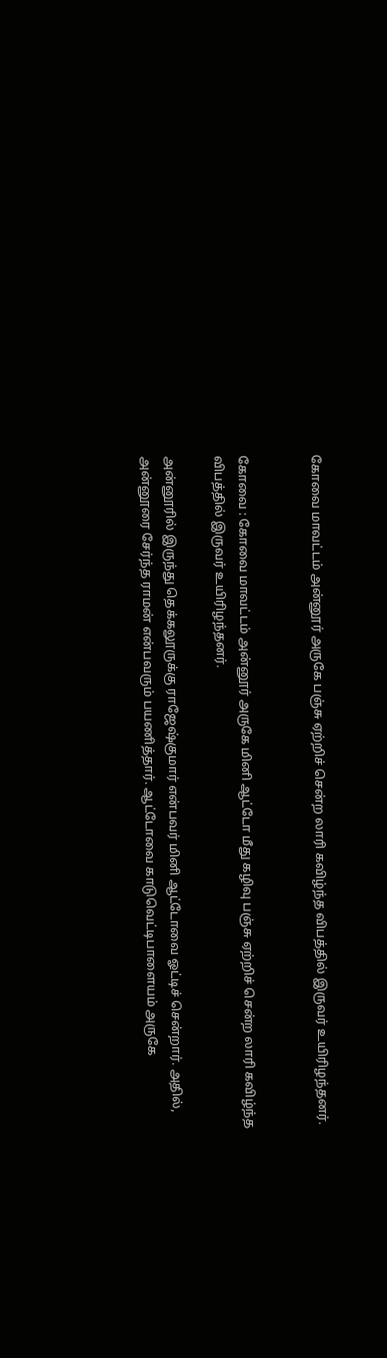கோவை மாவட்டம் அன்னூர் அருகே பஞ்சு ஏற்றிச் சென்ற லாரி கவிழ்ந்த விபத்தில் இருவர் உயிரிழந்தனர்.


கோவை : கோவை மாவட்டம் அன்னூர் அருகே மினி ஆட்டோ மீது கழிவு பஞ்சு ஏற்றிச் சென்ற லாரி கவிழ்ந்த விபத்தில் இருவர் உயிரிழந்தனர்.

அன்னூரில் இருந்து தெக்கலூருக்கு ராஜேஷ்குமார் என்பவர் மினி ஆட்டோவை ஓட்டிச் சென்றார். அதில், அன்னூரை சேர்ந்த ராமன் என்பவரும் பயணித்தார். ஆட்டோவை காடுவெட்டிபாளையம் அருகே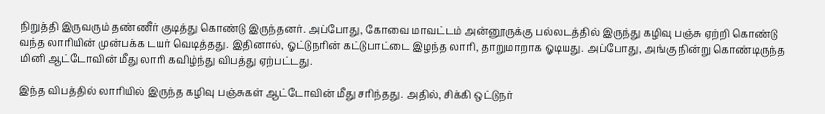நிறுத்தி இருவரும் தண்ணீர் குடித்து கொண்டு இருந்தனர். அப்போது, கோவை மாவட்டம் அன்னூருக்கு பல்லடத்தில் இருந்து கழிவு பஞ்சு ஏற்றி கொண்டு வந்த லாரியின் முன்பக்க டயர் வெடித்தது. இதினால், ஓட்டுநரின் கட்டுபாட்டை இழந்த லாரி, தாறுமாறாக ஓடியது. அப்போது, அங்கு நின்று கொண்டிருந்த மினி ஆட்டோவின் மீது லாரி கவிழ்ந்து விபத்து ஏற்பட்டது.

இந்த விபத்தில் லாரியில் இருந்த கழிவு பஞ்சுகள் ஆட்டோவின் மீது சரிந்தது. அதில், சிக்கி ஒட்டுநர்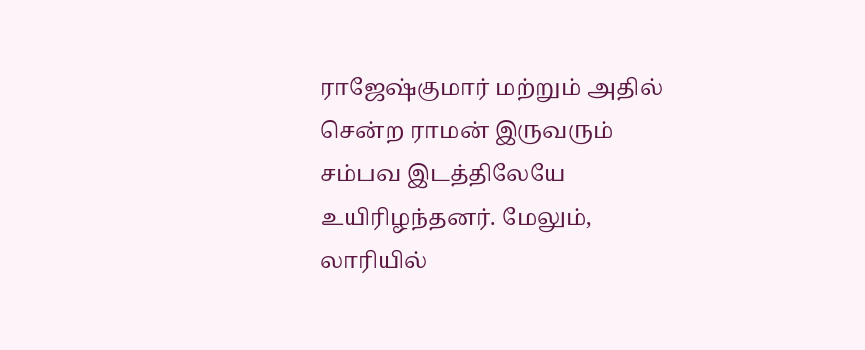ராஜேஷ்குமார் மற்றும் அதில் சென்ற ராமன் இருவரும் சம்பவ இடத்திலேயே உயிரிழந்தனர். மேலும், லாரியில்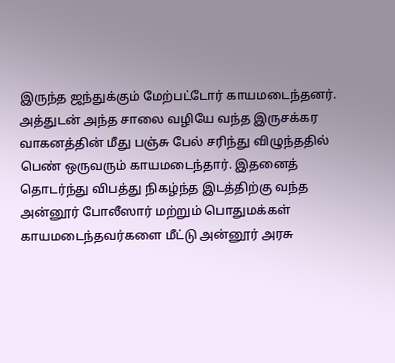இருந்த ஜந்துக்கும் மேற்பட்டோர் காயமடைந்தனர். அத்துடன் அந்த சாலை வழியே வந்த இருசக்கர வாகனத்தின் மீது பஞ்சு பேல் சரிந்து விழுந்ததில் பெண் ஒருவரும் காயமடைந்தார். இதனைத் தொடர்ந்து விபத்து நிகழ்ந்த இடத்திற்கு வந்த அன்னூர் போலீஸார் மற்றும் பொதுமக்கள் காயமடைந்தவர்களை மீட்டு அன்னூர் அரசு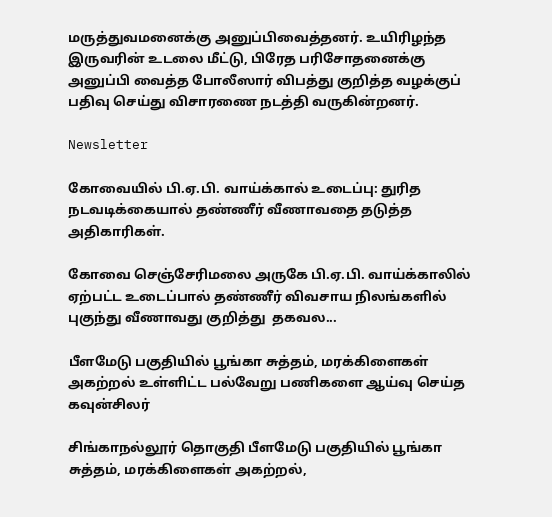மருத்துவமனைக்கு அனுப்பிவைத்தனர். உயிரிழந்த இருவரின் உடலை மீட்டு, பிரேத பரிசோதனைக்கு அனுப்பி வைத்த போலீஸார் விபத்து குறித்த வழக்குப் பதிவு செய்து விசாரணை நடத்தி வருகின்றனர்.

Newsletter

கோவையில் பி.ஏ.பி. வாய்க்கால் உடைப்பு: துரித நடவடிக்கையால் தண்ணீர் வீணாவதை தடுத்த அதிகாரிகள்.

கோவை செஞ்சேரிமலை அருகே பி.ஏ.பி. வாய்க்காலில் ஏற்பட்ட உடைப்பால் தண்ணீர் விவசாய நிலங்களில் புகுந்து வீணாவது குறித்து  தகவல...

பீளமேடு பகுதியில் பூங்கா சுத்தம், மரக்கிளைகள் அகற்றல் உள்ளிட்ட பல்வேறு பணிகளை ஆய்வு செய்த கவுன்சிலர்

சிங்காநல்லூர் தொகுதி பீளமேடு பகுதியில் பூங்கா சுத்தம், மரக்கிளைகள் அகற்றல்,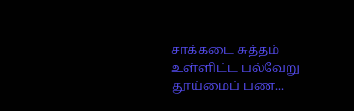சாக்கடை சுத்தம் உள்ளிட்ட பல்வேறு தூய்மைப் பண...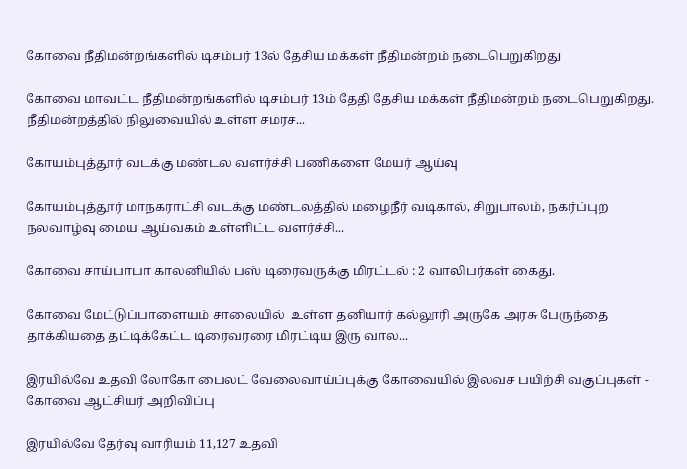கோவை நீதிமன்றங்களில் டிசம்பர் 13ல் தேசிய மக்கள் நீதிமன்றம் நடைபெறுகிறது

கோவை மாவட்ட நீதிமன்றங்களில் டிசம்பர் 13ம் தேதி தேசிய மக்கள் நீதிமன்றம் நடைபெறுகிறது. நீதிமன்றத்தில் நிலுவையில் உள்ள சமரச...

கோயம்புத்தூர் வடக்கு மண்டல வளர்ச்சி பணிகளை மேயர் ஆய்வு

கோயம்புத்தூர் மாநகராட்சி வடக்கு மண்டலத்தில் மழைநீர் வடிகால், சிறுபாலம், நகர்ப்புற நலவாழ்வு மைய ஆய்வகம் உள்ளிட்ட வளர்ச்சி...

கோவை சாய்பாபா காலனியில் பஸ் டிரைவருக்கு மிரட்டல் : 2 வாலிபர்கள் கைது.

கோவை மேட்டுப்பாளையம் சாலையில்  உள்ள தனியார் கல்லூரி அருகே அரசு பேருந்தை தாக்கியதை தட்டிக்கேட்ட டிரைவரரை மிரட்டிய இரு வால...

இரயில்வே உதவி லோகோ பைலட் வேலைவாய்ப்புக்கு கோவையில் இலவச பயிற்சி வகுப்புகள் - கோவை ஆட்சியர் அறிவிப்பு

இரயில்வே தேர்வு வாரியம் 11,127 உதவி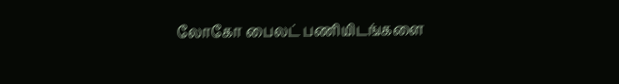லோகோ பைலட் பணியிடங்களை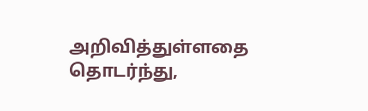அறிவித்துள்ளதை தொடர்ந்து,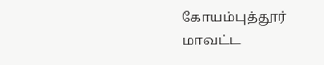கோயம்புத்தூர் மாவட்ட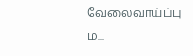வேலைவாய்ப்பு ம...